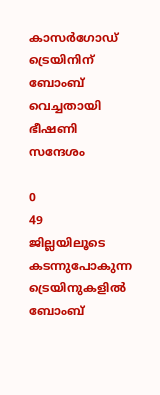കാസർഗോഡ് ട്രെയിനിന് ബോംബ് വെച്ചതായി ഭീഷണി സന്ദേശം

0
49
ജില്ലയിലൂടെ കടന്നുപോകുന്ന ട്രെയിനുകളിൽ ബോംബ്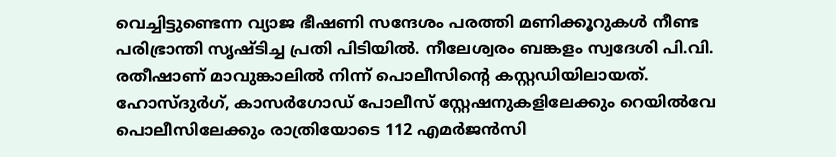വെച്ചിട്ടുണ്ടെന്ന വ്യാജ ഭീഷണി സന്ദേശം പരത്തി മണിക്കൂറുകൾ നീണ്ട പരിഭ്രാന്തി സൃഷ്ടിച്ച പ്രതി പിടിയിൽ. നീലേശ്വരം ബങ്കളം സ്വദേശി പി.വി. രതീഷാണ് മാവുങ്കാലിൽ നിന്ന് പൊലീസിന്റെ കസ്റ്റഡിയിലായത്.
ഹോസ്ദുർഗ്, കാസർഗോഡ് പോലീസ് സ്റ്റേഷനുകളിലേക്കും റെയിൽവേ പൊലീസിലേക്കും രാത്രിയോടെ 112 എമർജൻസി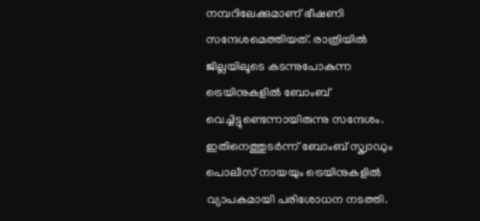നമ്പറിലേക്കുമാണ് ഭീഷണി സന്ദേശമെത്തിയത്. രാത്രിയിൽ ജില്ലയിലൂടെ കടന്നുപോകുന്ന ട്രെയിനുകളിൽ ബോംബ് വെച്ചിട്ടുണ്ടെന്നായിരുന്നു സന്ദേശം. ഇതിനെത്തുടർന്ന് ബോംബ് സ്ക്വാഡും പൊലീസ് നായയും ട്രെയിനുകളിൽ വ്യാപകമായി പരിശോധന നടത്തി.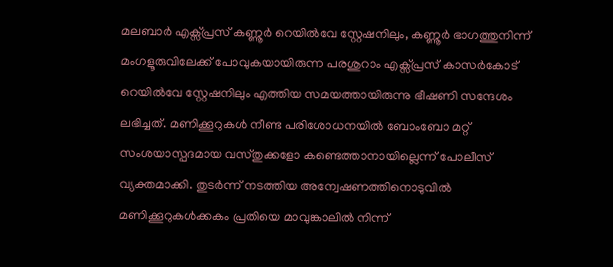മലബാർ എക്സ്പ്രസ് കണ്ണൂർ റെയിൽവേ സ്റ്റേഷനിലും, കണ്ണൂർ ഭാഗത്തുനിന്ന് മംഗളൂരുവിലേക്ക് പോവുകയായിരുന്ന പരശുറാം എക്സ്പ്രസ് കാസർകോട് റെയിൽവേ സ്റ്റേഷനിലും എത്തിയ സമയത്തായിരുന്നു ഭീഷണി സന്ദേശം ലഭിച്ചത്. മണിക്കൂറുകൾ നീണ്ട പരിശോധനയിൽ ബോംബോ മറ്റ് സംശയാസ്പദമായ വസ്തുക്കളോ കണ്ടെത്താനായില്ലെന്ന് പോലീസ് വ്യക്തമാക്കി. തുടർന്ന് നടത്തിയ അന്വേഷണത്തിനൊടുവിൽ മണിക്കൂറുകൾക്കകം പ്രതിയെ മാവുങ്കാലിൽ നിന്ന്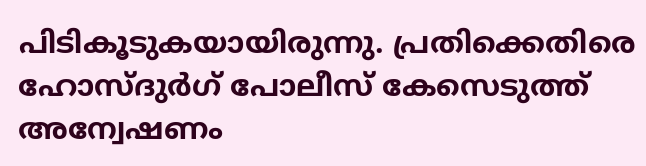പിടികൂടുകയായിരുന്നു. പ്രതിക്കെതിരെ ഹോസ്ദുർഗ് പോലീസ് കേസെടുത്ത് അന്വേഷണം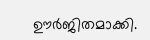ഊർജിതമാക്കി.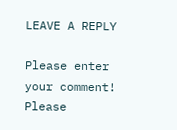LEAVE A REPLY

Please enter your comment!
Please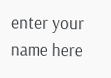enter your name here